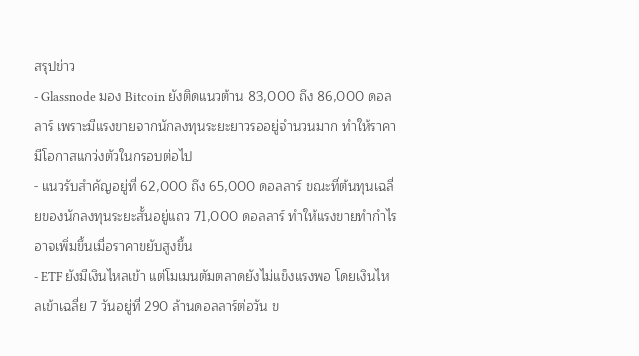สรุปข่าว
- Glassnode มอง Bitcoin ยังติดแนวต้าน 83,000 ถึง 86,000 ดอลลาร์ เพราะมีแรงขายจากนักลงทุนระยะยาวรออยู่จำนวนมาก ทำให้ราคามีโอกาสแกว่งตัวในกรอบต่อไป
- แนวรับสำคัญอยู่ที่ 62,000 ถึง 65,000 ดอลลาร์ ขณะที่ต้นทุนเฉลี่ยของนักลงทุนระยะสั้นอยู่แถว 71,000 ดอลลาร์ ทำให้แรงขายทำกำไรอาจเพิ่มขึ้นเมื่อราคาขยับสูงขึ้น
- ETF ยังมีเงินไหลเข้า แต่โมเมนตัมตลาดยังไม่แข็งแรงพอ โดยเงินไหลเข้าเฉลี่ย 7 วันอยู่ที่ 290 ล้านดอลลาร์ต่อวัน ข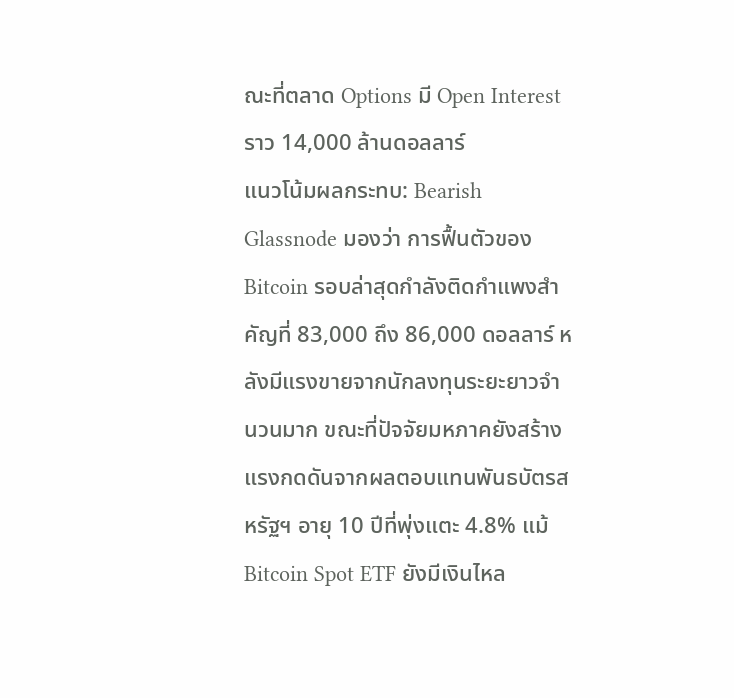ณะที่ตลาด Options มี Open Interest ราว 14,000 ล้านดอลลาร์
แนวโน้มผลกระทบ: Bearish
Glassnode มองว่า การฟื้นตัวของ Bitcoin รอบล่าสุดกำลังติดกำแพงสำคัญที่ 83,000 ถึง 86,000 ดอลลาร์ หลังมีแรงขายจากนักลงทุนระยะยาวจำนวนมาก ขณะที่ปัจจัยมหภาคยังสร้างแรงกดดันจากผลตอบแทนพันธบัตรสหรัฐฯ อายุ 10 ปีที่พุ่งแตะ 4.8% แม้ Bitcoin Spot ETF ยังมีเงินไหล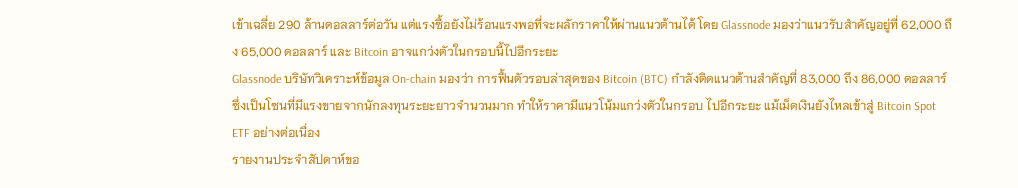เข้าเฉลี่ย 290 ล้านดอลลาร์ต่อวัน แต่แรงซื้อยังไม่ร้อนแรงพอที่จะผลักราคาให้ผ่านแนวต้านได้ โดย Glassnode มองว่าแนวรับสำคัญอยู่ที่ 62,000 ถึง 65,000 ดอลลาร์ และ Bitcoin อาจแกว่งตัวในกรอบนี้ไปอีกระยะ
Glassnode บริษัทวิเคราะห์ข้อมูล On-chain มองว่า การฟื้นตัวรอบล่าสุดของ Bitcoin (BTC) กำลังติดแนวต้านสำคัญที่ 83,000 ถึง 86,000 ดอลลาร์ ซึ่งเป็นโซนที่มีแรงขายจากนักลงทุนระยะยาวจำนวนมาก ทำให้ราคามีแนวโน้มแกว่งตัวในกรอบ ไปอีกระยะ แม้เม็ดเงินยังไหลเข้าสู่ Bitcoin Spot ETF อย่างต่อเนื่อง
รายงานประจำสัปดาห์ขอ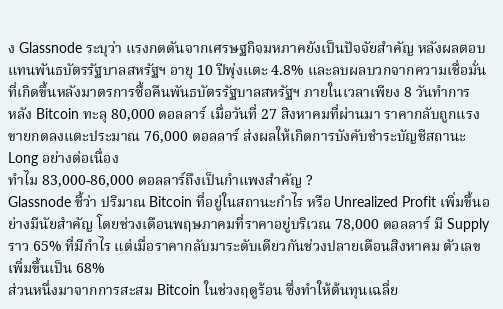ง Glassnode ระบุว่า แรงกดดันจากเศรษฐกิจมหภาคยังเป็นปัจจัยสำคัญ หลังผลตอบแทนพันธบัตรรัฐบาลสหรัฐฯ อายุ 10 ปีพุ่งแตะ 4.8% และลบผลบวกจากความเชื่อมั่นที่เกิดขึ้นหลังมาตรการซื้อคืนพันธบัตรรัฐบาลสหรัฐฯ ภายในเวลาเพียง 8 วันทำการ
หลัง Bitcoin ทะลุ 80,000 ดอลลาร์ เมื่อวันที่ 27 สิงหาคมที่ผ่านมา ราคากลับถูกแรงขายกดลงแตะประมาณ 76,000 ดอลลาร์ ส่งผลให้เกิดการบังคับชำระบัญชีสถานะ Long อย่างต่อเนื่อง
ทำไม 83,000-86,000 ดอลลาร์ถึงเป็นกำแพงสำคัญ ?
Glassnode ชี้ว่า ปริมาณ Bitcoin ที่อยู่ในสถานะกำไร หรือ Unrealized Profit เพิ่มขึ้นอย่างมีนัยสำคัญ โดยช่วงเดือนพฤษภาคมที่ราคาอยู่บริเวณ 78,000 ดอลลาร์ มี Supply ราว 65% ที่มีกำไร แต่เมื่อราคากลับมาระดับเดียวกันช่วงปลายเดือนสิงหาคม ตัวเลขเพิ่มขึ้นเป็น 68%
ส่วนหนึ่งมาจากการสะสม Bitcoin ในช่วงฤดูร้อน ซึ่งทำให้ต้นทุนเฉลี่ย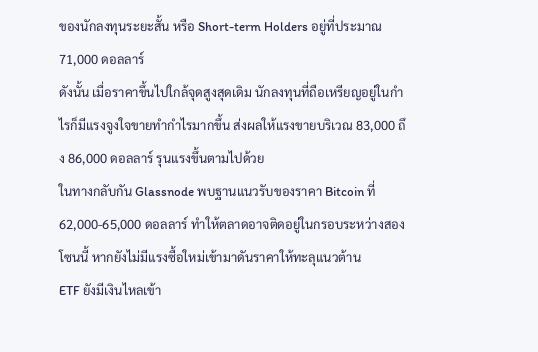ของนักลงทุนระยะสั้น หรือ Short-term Holders อยู่ที่ประมาณ 71,000 ดอลลาร์
ดังนั้น เมื่อราคาขึ้นไปใกล้จุดสูงสุดเดิม นักลงทุนที่ถือเหรียญอยู่ในกำไรก็มีแรงจูงใจขายทำกำไรมากขึ้น ส่งผลให้แรงขายบริเวณ 83,000 ถึง 86,000 ดอลลาร์ รุนแรงขึ้นตามไปด้วย
ในทางกลับกัน Glassnode พบฐานแนวรับของราคา Bitcoin ที่ 62,000-65,000 ดอลลาร์ ทำให้ตลาดอาจติดอยู่ในกรอบระหว่างสองโซนนี้ หากยังไม่มีแรงซื้อใหม่เข้ามาดันราคาให้ทะลุแนวต้าน
ETF ยังมีเงินไหลเข้า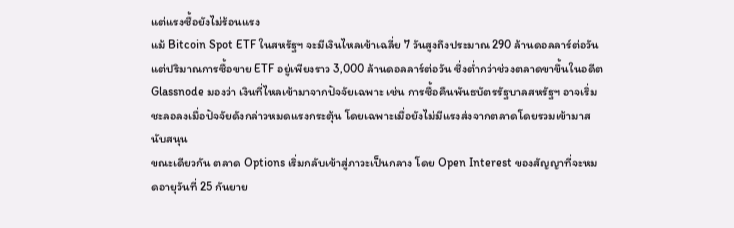แต่แรงซื้อยังไม่ร้อนแรง
แม้ Bitcoin Spot ETF ในสหรัฐฯ จะมีเงินไหลเข้าเฉลี่ย 7 วันสูงถึงประมาณ 290 ล้านดอลลาร์ต่อวัน แต่ปริมาณการซื้อขาย ETF อยู่เพียงราว 3,000 ล้านดอลลาร์ต่อวัน ซึ่งต่ำกว่าช่วงตลาดขาขึ้นในอดีต
Glassnode มองว่า เงินที่ไหลเข้ามาจากปัจจัยเฉพาะ เช่น การซื้อคืนพันธบัตรรัฐบาลสหรัฐฯ อาจเริ่มชะลอลงเมื่อปัจจัยดังกล่าวหมดแรงกระตุ้น โดยเฉพาะเมื่อยังไม่มีแรงส่งจากตลาดโดยรวมเข้ามาสนับสนุน
ขณะเดียวกัน ตลาด Options เริ่มกลับเข้าสู่ภาวะเป็นกลาง โดย Open Interest ของสัญญาที่จะหมดอายุวันที่ 25 กันยาย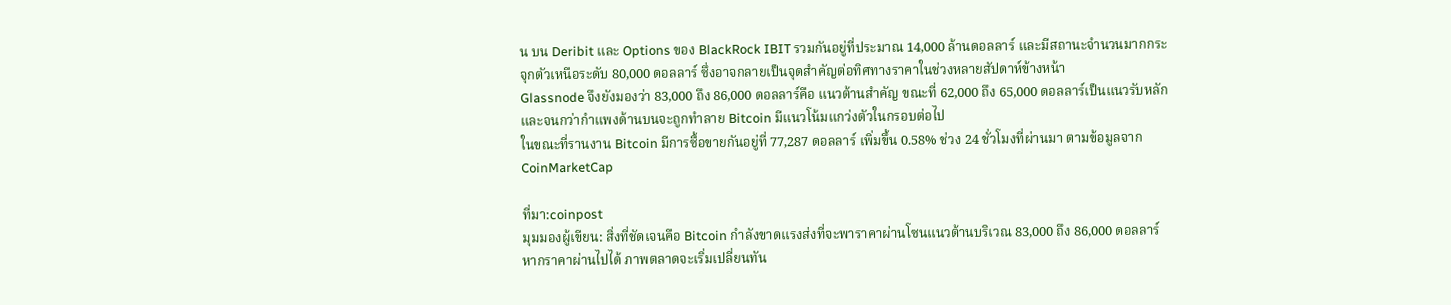น บน Deribit และ Options ของ BlackRock IBIT รวมกันอยู่ที่ประมาณ 14,000 ล้านดอลลาร์ และมีสถานะจำนวนมากกระจุกตัวเหนือระดับ 80,000 ดอลลาร์ ซึ่งอาจกลายเป็นจุดสำคัญต่อทิศทางราคาในช่วงหลายสัปดาห์ข้างหน้า
Glassnode จึงยังมองว่า 83,000 ถึง 86,000 ดอลลาร์คือ แนวต้านสำคัญ ขณะที่ 62,000 ถึง 65,000 ดอลลาร์เป็นแนวรับหลัก และจนกว่ากำแพงด้านบนจะถูกทำลาย Bitcoin มีแนวโน้มแกว่งตัวในกรอบต่อไป
ในขณะที่รานงาน Bitcoin มีการซื้อขายกันอยู่ที่ 77,287 ดอลลาร์ เพิ่มขึ้น 0.58% ช่วง 24 ชั่วโมงที่ผ่านมา ตามข้อมูลจาก CoinMarketCap

ที่มา:coinpost
มุมมองผู้เขียน: สิ่งที่ชัดเจนคือ Bitcoin กำลังขาดแรงส่งที่จะพาราคาผ่านโซนแนวต้านบริเวณ 83,000 ถึง 86,000 ดอลลาร์ หากราคาผ่านไปได้ ภาพตลาดจะเริ่มเปลี่ยนทัน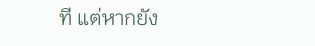ที แต่หากยัง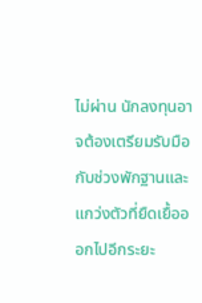ไม่ผ่าน นักลงทุนอาจต้องเตรียมรับมือกับช่วงพักฐานและแกว่งตัวที่ยืดเยื้อออกไปอีกระยะ